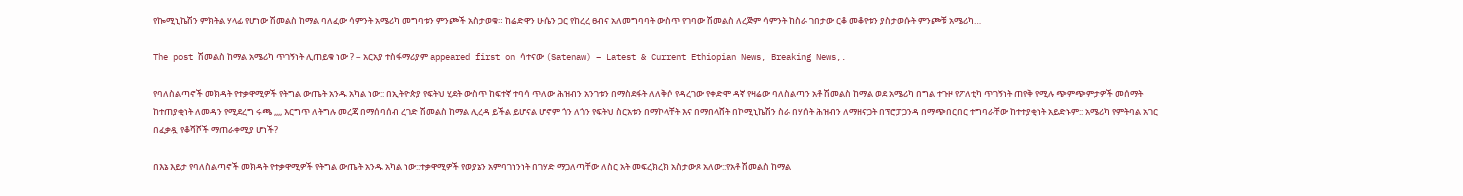የኰሚኒኬሽን ምክትል ሃላፊ የሆነው ሽመልስ ከማል ባለፈው ሳምንት አሜሪካ መግባቱን ምንጮች አስታወቁ። ከሬድዋን ሁሴን ጋር የከረረ ፀብና አለመግባባት ውስጥ የገባው ሽመልስ ለረጅም ሳምንት ከስራ ገበታው ርቆ መቆየቱን ያስታወሱት ምንጮቹ አሜሪካ…

The post ሽመልስ ከማል አሜሪካ ጥገኝነት ሊጠይቁ ነው ? – አርአያ ተስፋማሪያም appeared first on ሳተናው (Satenaw) – Latest & Current Ethiopian News, Breaking News,.

የባለስልጣኖች መክዳት የተቃዋሚዎች የትግል ውጤት አንዱ አካል ነው:: በኢትዮጵያ የፍትህ ሂደት ውስጥ ከፍተኛ ተባሳ ጥለው ሕዝብን አንገቱን በማስደፋት ለለቅሶ የዳረገው የቀድሞ ዳኛ የዛሬው ባለስልጣን አቶ ሽመልስ ከማል ወደ አሜሪካ በግል ተጉዞ የፖለቲካ ጥገኝነት ጠየቅ የሚሉ ጭምጭምታዎች መሰማት ከተጠያቂነት ለመዳን የሚደረግ ሩጫ ,,,, እርግጥ ለትግሉ መረጃ በማሰባሰብ ረገድ ሽመልስ ከማል ሊረዳ ይችል ይሆናል ሆኖም ጎን ለጎን የፍትህ ስርአቱን በማኮላቸት እና በማበላሸት በኮሚኒኬሽን ስራ በሃሰት ሕዝብን ለማዘናጋት በፕሮፓጋንዳ በማጭበርበር ተግባራቸው ከተተያቂነት አይድኑም:: አሜሪካ የምትባል አገር በፈቃዷ የቆሻሾች ማጠራቀሚያ ሆነች?

በእኔ እይታ የባለስልጣኖች መክዳት የተቃዋሚዎች የትግል ውጤት አንዱ አካል ነው::ተቃዋሚዎች የወያኔን አምባገነንነት በገሃድ ማጋለጣቸው ለስር አት መፍረክረክ አስታውጾ አለው::የአቶ ሽመልስ ከማል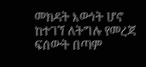መክዳት እውነት ሆኖ ከተገኘ ለትግሉ የመረጃ ፍሰውት በጣም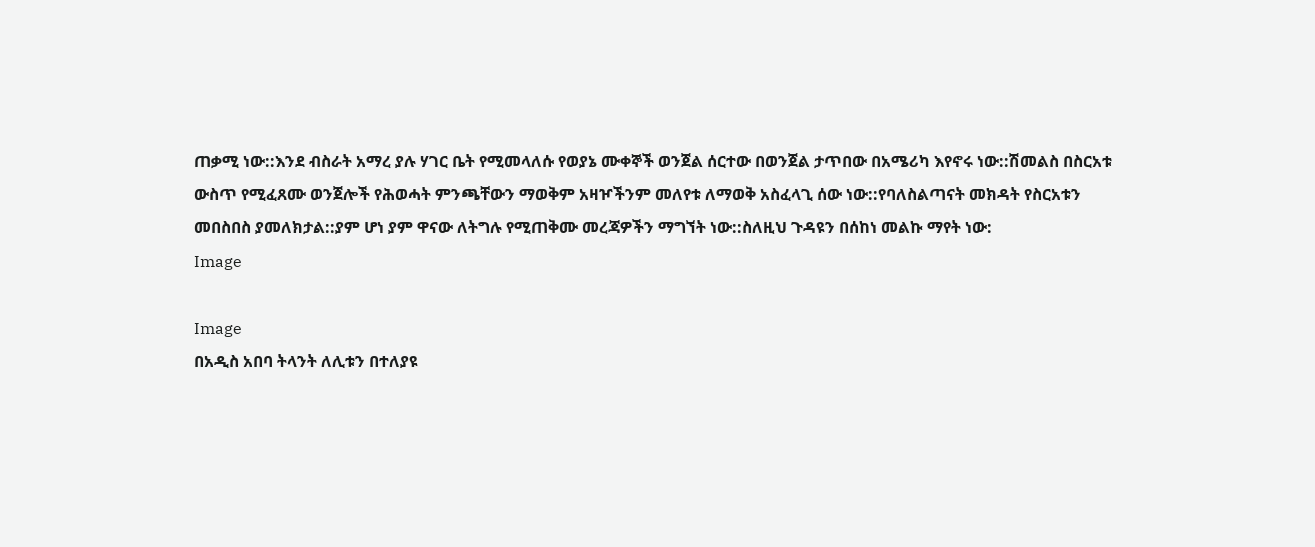ጠቃሚ ነው::እንደ ብስራት አማረ ያሉ ሃገር ቤት የሚመላለሱ የወያኔ ሙቀኞች ወንጀል ሰርተው በወንጀል ታጥበው በአሜሪካ እየኖሩ ነው::ሽመልስ በስርአቱ ውስጥ የሚፈጸሙ ወንጀሎች የሕወሓት ምንጫቸውን ማወቅም አዛዦችንም መለየቱ ለማወቅ አስፈላጊ ሰው ነው::የባለስልጣናት መክዳት የስርአቱን መበስበስ ያመለክታል::ያም ሆነ ያም ዋናው ለትግሉ የሚጠቅሙ መረጃዎችን ማግኘት ነው::ስለዚህ ጉዳዩን በሰከነ መልኩ ማየት ነው:
Image

Image
በአዲስ አበባ ትላንት ለሊቱን በተለያዩ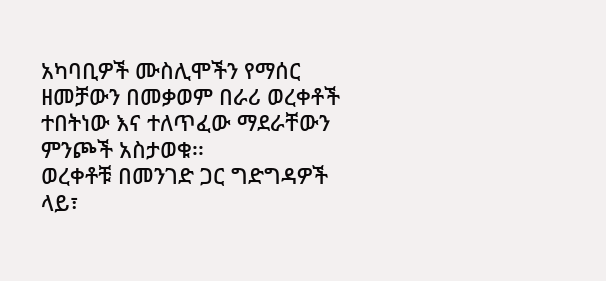አካባቢዎች ሙስሊሞችን የማሰር ዘመቻውን በመቃወም በራሪ ወረቀቶች ተበትነው እና ተለጥፈው ማደራቸውን ምንጮች አስታወቁ፡፡
ወረቀቶቹ በመንገድ ጋር ግድግዳዎች ላይ፣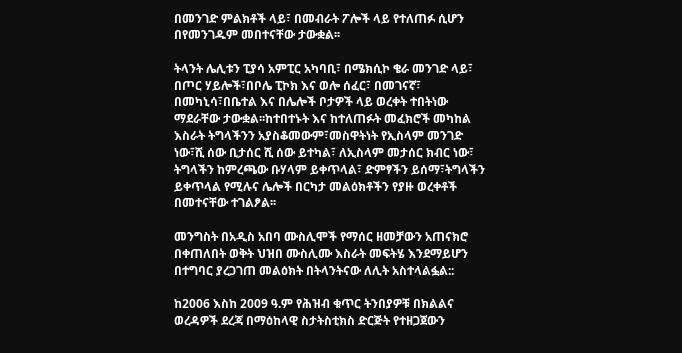በመንገድ ምልክቶች ላይ፣ በመብራት ፖሎች ላይ የተለጠፉ ሲሆን በየመንገዱም መበተናቸው ታውቋል፡፡

ትላንት ሌሊቱን ፒያሳ አምፒር አካባቢ፣ በሜክሲኮ ቄራ መንገድ ላይ፣ በጦር ሃይሎች፣በቦሌ ፒኮክ እና ወሎ ሰፈር፣ በመገናኛ፣ በመካኒሳ፣በቤተል እና በሌሎች ቦታዎች ላይ ወረቀት ተበትነው ማደራቸው ታውቋል፡፡ከተበተኑት እና ከተለጠፉት መፈክሮች መካከል እስራት ትግላችንን አያስቆመውም፣መስዋትነት የኢስላም መንገድ ነው፣ሺ ሰው ቢታሰር ሺ ሰው ይተካል፣ ለኢስላም መታሰር ክብር ነው፣ ትግላችን ከምረጫው ቡሃላም ይቀጥላል፣ ድምፃችን ይሰማ፣ትግላችን ይቀጥላል የሚሉና ሌሎች በርካታ መልዕክቶችን የያዙ ወረቀቶች በመተናቸው ተገልፆል፡፡

መንግስት በአዲስ አበባ ሙስሊሞች የማሰር ዘመቻውን አጠናክሮ በቀጠለበት ወቅት ህዝበ ሙስሊሙ እስራት መፍትሄ እንደማይሆን በተግባር ያረጋገጠ መልዕክት በትላንትናው ለሊት አስተላልፏል::

ከ2006 እስከ 2009 ዓ.ም የሕዝብ ቁጥር ትንበያዎቹ በክልልና ወረዳዎች ደረጃ በማዕከላዊ ስታትስቲክስ ድርጅት የተዘጋጀውን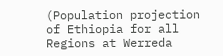(Population projection of Ethiopia for all Regions at Werreda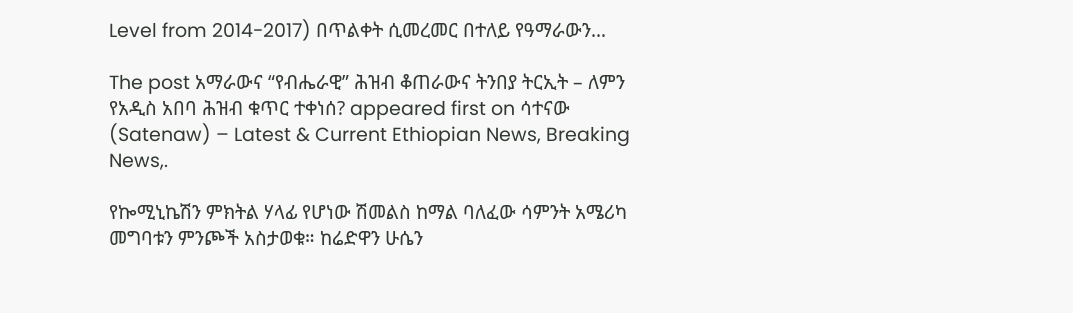Level from 2014-2017) በጥልቀት ሲመረመር በተለይ የዓማራውን…

The post አማራውና “የብሔራዊ” ሕዝብ ቆጠራውና ትንበያ ትርኢት – ለምን የአዲስ አበባ ሕዝብ ቁጥር ተቀነሰ? appeared first on ሳተናው (Satenaw) – Latest & Current Ethiopian News, Breaking News,.

የኰሚኒኬሽን ምክትል ሃላፊ የሆነው ሽመልስ ከማል ባለፈው ሳምንት አሜሪካ መግባቱን ምንጮች አስታወቁ። ከሬድዋን ሁሴን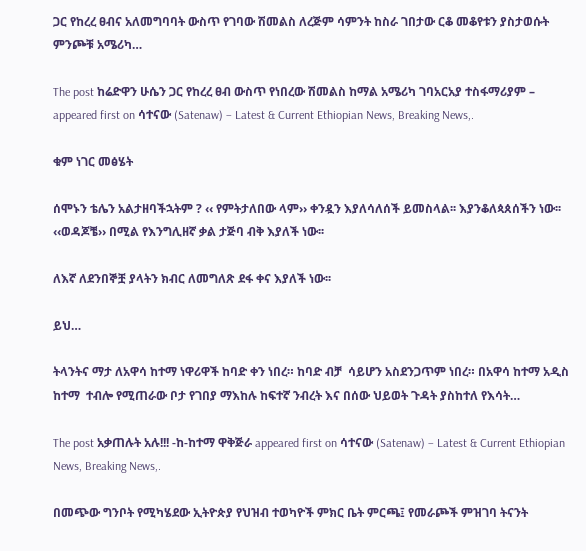ጋር የከረረ ፀብና አለመግባባት ውስጥ የገባው ሽመልስ ለረጅም ሳምንት ከስራ ገበታው ርቆ መቆየቱን ያስታወሱት ምንጮቹ አሜሪካ…

The post ከሬድዋን ሁሴን ጋር የከረረ ፀብ ውስጥ የነበረው ሽመልስ ከማል አሜሪካ ገባአርአያ ተስፋማሪያም – appeared first on ሳተናው (Satenaw) – Latest & Current Ethiopian News, Breaking News,.

ቁም ነገር መፅሄት

ሰሞኑን ቴሌን አልታዘባችኋትም ? ‹‹ የምትታለበው ላም›› ቀንዷን እያለሳለሰች ይመስላል፡፡ እያንቆለጳጰሰችን ነው፡፡ ‹‹ወዳጆቼ›› በሚል የእንግሊዘኛ ቃል ታጅባ ብቅ እያለች ነው፡፡

ለእኛ ለደንበኞቿ ያላትን ክብር ለመግለጽ ደፋ ቀና እያለች ነው፡፡

ይህ…

ትላንትና ማታ ለአዋሳ ከተማ ነዋሪዋች ከባድ ቀን ነበረ። ከባድ ብቻ  ሳይሆን አስደንጋጥም ነበረ። በአዋሳ ከተማ አዲስ ከተማ  ተብሎ የሚጠራው ቦታ የገበያ ማእከሉ ከፍተኛ ንብረት እና በሰው ህይወት ጉዳት ያስከተለ የእሳት…

The post አቃጠሉት አሉ!!! -ከ-ከተማ ዋቅጅራ appeared first on ሳተናው (Satenaw) – Latest & Current Ethiopian News, Breaking News,.

በመጭው ግንቦት የሚካሄደው ኢትዮጵያ የህዝብ ተወካዮች ምክር ቤት ምርጫ፤ የመራጮች ምዝገባ ትናንት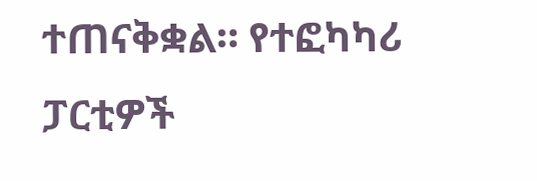ተጠናቅቋል። የተፎካካሪ ፓርቲዎች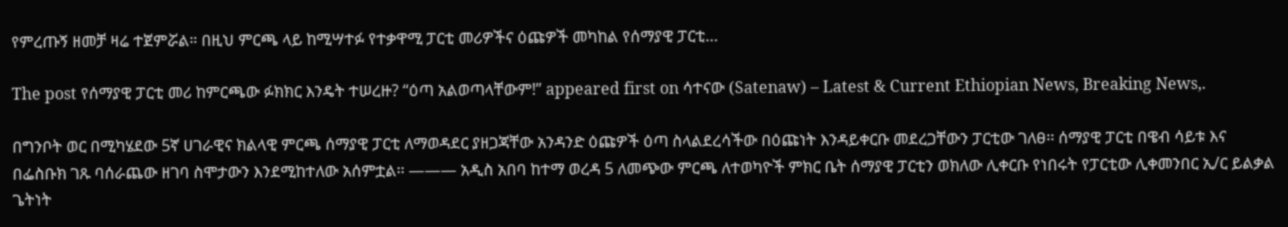የምረጡኝ ዘመቻ ዛሬ ተጀምሯል። በዚህ ምርጫ ላይ ከሚሣተፉ የተቃዋሚ ፓርቲ መሪዎችና ዕጩዎች መካከል የሰማያዊ ፓርቲ…

The post የሰማያዊ ፓርቲ መሪ ከምርጫው ፉክክር እንዴት ተሠረዙ? “ዕጣ አልወጣላቸውም!” appeared first on ሳተናው (Satenaw) – Latest & Current Ethiopian News, Breaking News,.

በግንቦት ወር በሚካሄደው 5ኛ ሀገራዊና ክልላዊ ምርጫ ሰማያዊ ፓርቲ ለማወዳደር ያዘጋጃቸው አንዳንድ ዕጩዎች ዕጣ ስላልደረሳችው በዕጩነት እንዳይቀርቡ መደረጋቸውን ፓርቲው ገለፀ፡፡ ሰማያዊ ፓርቲ በዌብ ሳይቱ እና በፌስቡክ ገጹ ባሰራጨው ዘገባ ስሞታውን እንደሚከተለው አሰምቷል፡፡ ——— አዲስ አበባ ከተማ ወረዳ 5 ለመጭው ምርጫ ለተወካዮች ምክር ቤት ሰማያዊ ፓርቲን ወክለው ሊቀርቡ የነበሩት የፓርቲው ሊቀመንበር ኢ/ር ይልቃል ጌትነት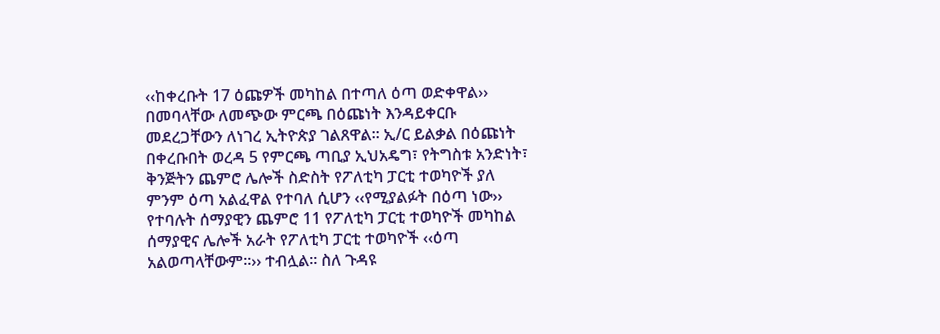‹‹ከቀረቡት 17 ዕጩዎች መካከል በተጣለ ዕጣ ወድቀዋል›› በመባላቸው ለመጭው ምርጫ በዕጩነት እንዳይቀርቡ መደረጋቸውን ለነገረ ኢትዮጵያ ገልጸዋል፡፡ ኢ/ር ይልቃል በዕጩነት በቀረቡበት ወረዳ 5 የምርጫ ጣቢያ ኢህአዴግ፣ የትግስቱ አንድነት፣ ቅንጅትን ጨምሮ ሌሎች ስድስት የፖለቲካ ፓርቲ ተወካዮች ያለ ምንም ዕጣ አልፈዋል የተባለ ሲሆን ‹‹የሚያልፉት በዕጣ ነው›› የተባሉት ሰማያዊን ጨምሮ 11 የፖለቲካ ፓርቲ ተወካዮች መካከል ሰማያዊና ሌሎች አራት የፖለቲካ ፓርቲ ተወካዮች ‹‹ዕጣ አልወጣላቸውም፡፡›› ተብሏል፡፡ ስለ ጉዳዩ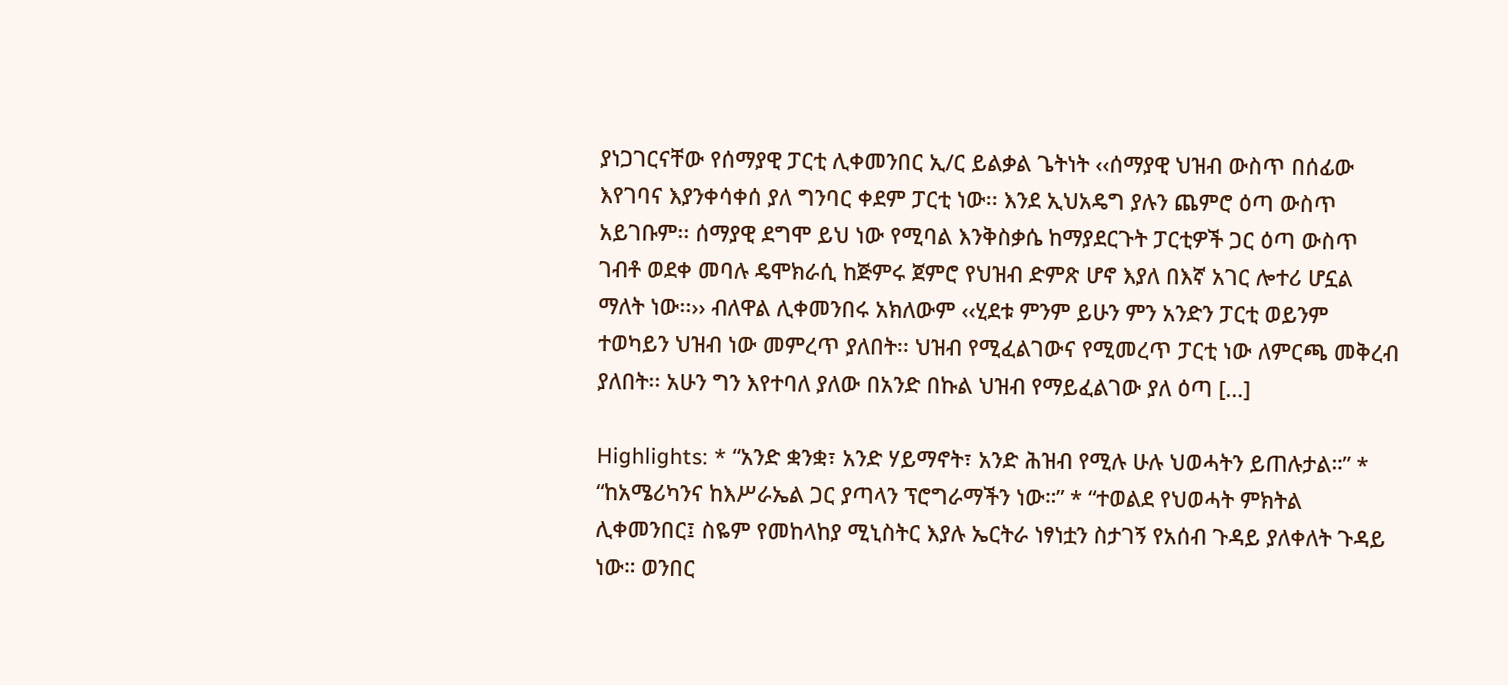ያነጋገርናቸው የሰማያዊ ፓርቲ ሊቀመንበር ኢ/ር ይልቃል ጌትነት ‹‹ሰማያዊ ህዝብ ውስጥ በሰፊው እየገባና እያንቀሳቀሰ ያለ ግንባር ቀደም ፓርቲ ነው፡፡ እንደ ኢህአዴግ ያሉን ጨምሮ ዕጣ ውስጥ አይገቡም፡፡ ሰማያዊ ደግሞ ይህ ነው የሚባል እንቅስቃሴ ከማያደርጉት ፓርቲዎች ጋር ዕጣ ውስጥ ገብቶ ወደቀ መባሉ ዴሞክራሲ ከጅምሩ ጀምሮ የህዝብ ድምጽ ሆኖ እያለ በእኛ አገር ሎተሪ ሆኗል ማለት ነው፡፡›› ብለዋል ሊቀመንበሩ አክለውም ‹‹ሂደቱ ምንም ይሁን ምን አንድን ፓርቲ ወይንም ተወካይን ህዝብ ነው መምረጥ ያለበት፡፡ ህዝብ የሚፈልገውና የሚመረጥ ፓርቲ ነው ለምርጫ መቅረብ ያለበት፡፡ አሁን ግን እየተባለ ያለው በአንድ በኩል ህዝብ የማይፈልገው ያለ ዕጣ […]

Highlights: * “አንድ ቋንቋ፣ አንድ ሃይማኖት፣ አንድ ሕዝብ የሚሉ ሁሉ ህወሓትን ይጠሉታል።” * “ከአሜሪካንና ከእሥራኤል ጋር ያጣላን ፕሮግራማችን ነው።” * “ተወልደ የህወሓት ምክትል ሊቀመንበር፤ ስዬም የመከላከያ ሚኒስትር እያሉ ኤርትራ ነፃነቷን ስታገኝ የአሰብ ጉዳይ ያለቀለት ጉዳይ ነው። ወንበር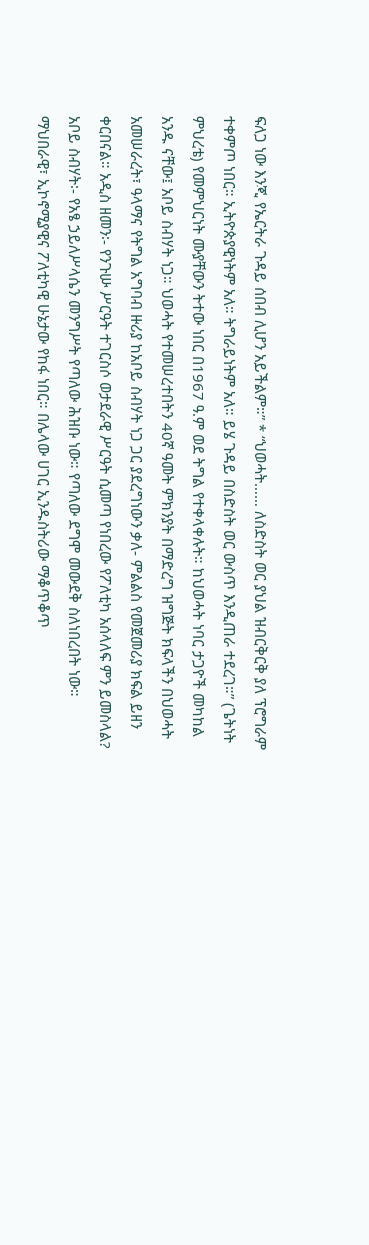ፍለጋ ነው እንጂ የኤርትራ ጉዳይ ሰበብ ሊሆን አይችልም።” * “ህወሓት…… ለስድስት ወር ያህል ዝብርቅርቅ ያለ ፕሮግራም ተቀምጦ ነበር። ኢትዮጵያዊነትም አለ። ትግራይነትም አለ። ይሄ ጉዳይ በስድስት ወር ውስጥ እንዲጠራ ተደረገ።” (ጌትነት ምህረቴ) የመምህርነት ሙያቸውን ትተው ነበር በ1967 ዓ.ም ወደ ትግል የተቀላቀሉት። ከህወሓት ነባር ታጋዮች መካከል አንዱ ናቸው፤ አቦይ ስብሃት ነጋ። ህወሓት የተመሠረተበትን 40ኛ ዓመት ምክንያት በማድረግ ዝግጅት ክፍላችን በህወሓት አመሠራረት፣ ዓላማና የትግል አግባብ ዙሪያ ከአቦይ ስብሃት ነጋ ጋር ያደረግነውን ቃለ- ምልልስ የመጀመሪያ ክፍል ይዘን ቀርበናል። አዲስ ዘመን፡- የንጉሡ ሥርዓት ተገርስሶ ወታደራዊ ሥርዓት ሲመጣ የነበረው የፖለቲካ አሰላለፍ ምን ይመስላል? አቦይ ስብሃት፡- የአፄ ኃይለሥላሴን መንግሥት የጣለው ሕዝቡ ነው። የጣለው ደግሞ መውደቅ ስለነበረበት ነው። ማህበራዊ፣ ኢኮኖሚያዊና ፖለቲካዊ ሁኔታው የከፋ ነበር። በሌላው ሀገር ኢንዱስትሪው ማቆጥቆጥ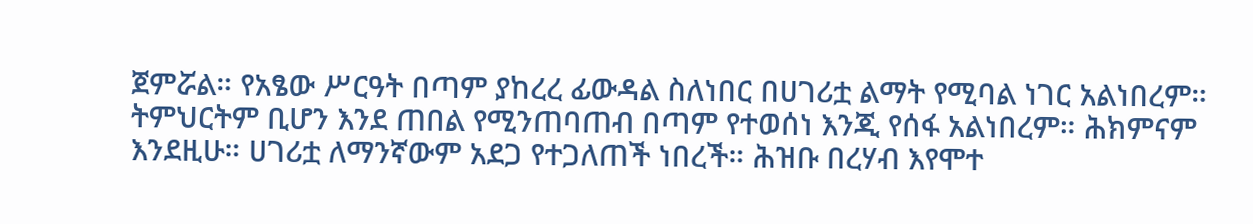ጀምሯል። የአፄው ሥርዓት በጣም ያከረረ ፊውዳል ስለነበር በሀገሪቷ ልማት የሚባል ነገር አልነበረም። ትምህርትም ቢሆን እንደ ጠበል የሚንጠባጠብ በጣም የተወሰነ እንጂ የሰፋ አልነበረም። ሕክምናም እንደዚሁ። ሀገሪቷ ለማንኛውም አደጋ የተጋለጠች ነበረች። ሕዝቡ በረሃብ እየሞተ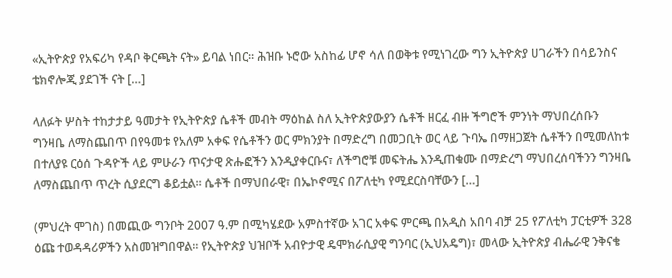«ኢትዮጵያ የአፍሪካ የዳቦ ቅርጫት ናት» ይባል ነበር። ሕዝቡ ኑሮው አስከፊ ሆኖ ሳለ በወቅቱ የሚነገረው ግን ኢትዮጵያ ሀገራችን በሳይንስና ቴክኖሎጂ ያደገች ናት […]

ላለፉት ሦስት ተከታታይ ዓመታት የኢትዮጵያ ሴቶች መብት ማዕከል ስለ ኢትዮጵያውያን ሴቶች ዘርፈ ብዙ ችግሮች ምንነት ማህበረሰቡን ግንዛቤ ለማስጨበጥ በየዓመቱ የአለም አቀፍ የሴቶችን ወር ምክንያት በማድረግ በመጋቢት ወር ላይ ጉባኤ በማዘጋጀት ሴቶችን በሚመለከቱ በተለያዩ ርዕሰ ጉዳዮች ላይ ምሁራን ጥናታዊ ጽሑፎችን እንዲያቀርቡና፣ ለችግሮቹ መፍትሔ እንዲጠቁሙ በማድረግ ማህበረሰባችንን ግንዛቤ ለማስጨበጥ ጥረት ሲያደርግ ቆይቷል። ሴቶች በማህበራዊ፣ በኤኮኖሚና በፖለቲካ የሚደርስባቸውን […]

(ምህረት ሞገስ) በመጪው ግንቦት 2007 ዓ.ም በሚካሄደው አምስተኛው አገር አቀፍ ምርጫ በአዲስ አበባ ብቻ 25 የፖለቲካ ፓርቲዎች 328 ዕጩ ተወዳዳሪዎችን አስመዝግበዋል፡፡ የኢትዮጵያ ህዝቦች አብዮታዊ ዴሞክራሲያዊ ግንባር (ኢህአዴግ)፣ መላው ኢትዮጵያ ብሔራዊ ንቅናቄ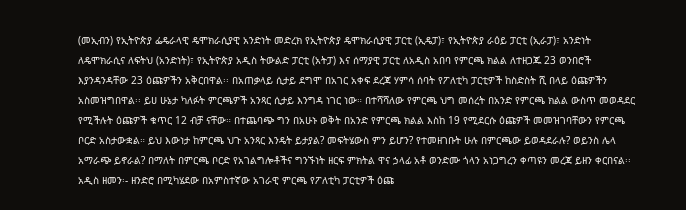(መኢብን) የኢትዮጵያ ፌዴራላዊ ዴሞክራሲያዊ አንድነት መድረክ የኢትዮጵያ ዴሞክራሲያዊ ፓርቲ (ኢዴፓ)፣ የኢትዮጵያ ራዕይ ፓርቲ (ኢራፓ)፣ አንድነት ለዴሞክራሲና ለፍትህ (አንድነት)፣ የኢትዮጵያ አዲስ ትውልድ ፓርቲ (አትፓ) እና ሰማያዊ ፓርቲ ለአዲስ አበባ የምርጫ ክልል ለተዘጋጁ 23 ወንበሮች እያንዳንዳቸው 23 ዕጩዎችን አቅርበዋል፡፡ በአጠቃላይ ሲታይ ደግሞ በአገር አቀፍ ደረጃ ሃምሳ ሰባት የፖለቲካ ፓርቲዎች ከስድስት ሺ በላይ ዕጩዎችን አስመዝግበዋል፡፡ ይሀ ሁኔታ ካለፉት ምርጫዎች አንጻር ሲታይ እንግዳ ነገር ነው። በተሻሻለው የምርጫ ህግ መሰረት በአንድ የምርጫ ክልል ውስጥ መወዳደር የሚችሉት ዕጩዎች ቁጥር 12 ብቻ ናቸው። በተጨባጭ ግን በአሁኑ ወቅት በአንድ የምርጫ ክልል እስከ 19 የሚደርሱ ዕጩዎች መመዝገባቸውን የምርጫ ቦርድ አስታውቋል። ይህ እውነታ ከምርጫ ህጉ አንጻር እንዴት ይታያል? መፍትሄውስ ምን ይሆን? የተመዘገቡት ሁሉ በምርጫው ይወዳደራሉ? ወይንስ ሌላ አማራጭ ይኖራል? በማለት በምርጫ ቦርድ የአገልግሎቶችና ግንኙነት ዘርፍ ምክትል ዋና ኃላፊ አቶ ወንድሙ ጎላን አነጋግረን ቀጣዩን መረጃ ይዘን ቀርበናል፡፡ አዲስ ዘመን፡- ዘንድሮ በሚካሄደው በአምስተኛው አገራዊ ምርጫ የፖለቲካ ፓርቲዎች ዕጩ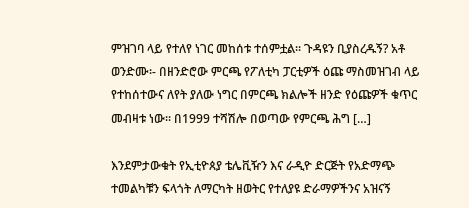ምዝገባ ላይ የተለየ ነገር መከሰቱ ተሰምቷል። ጉዳዩን ቢያስረዱኝ? አቶ ወንድሙ፡- በዘንድሮው ምርጫ የፖለቲካ ፓርቲዎች ዕጩ ማስመዝገብ ላይ የተከሰተውና ለየት ያለው ነግር በምርጫ ክልሎች ዘንድ የዕጩዎች ቁጥር መብዛቱ ነው፡፡ በ1999 ተሻሽሎ በወጣው የምርጫ ሕግ […]

እንደምታውቁት የኢቲዮጰያ ቴሌቪዥን እና ራዲዮ ድርጅት የአድማጭ ተመልካቹን ፍላጎት ለማርካት ዘወትር የተለያዩ ድራማዎችንና አዝናኝ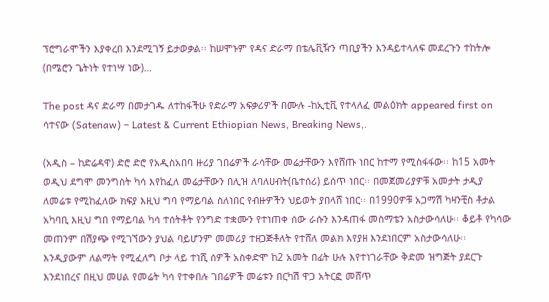ፕሮግራሞችን እያቀረበ እንደሚገኝ ይታወቃል፡፡ ከሠሞኑም የዳና ድራማ በቴሌቪዥን ጣቢያችን እንዳይተላለፍ መደረጉን ተከትሎ (በሜሮን ጌትነት የተነሣ ነው)…

The post ዳና ድራማ በመታገዱ ለተከፋችሁ የድራማ አፍቃሪዎች በሙሉ -ከኢቲቪ የተላለፈ መልዕክት appeared first on ሳተናው (Satenaw) – Latest & Current Ethiopian News, Breaking News,.

(አዲስ – ከድሬዳዋ) ድሮ ድሮ የአዲስአበባ ዙሪያ ገበሬዎች ራሳቸው መሬታቸውን እየሸጡ ነበር ከተማ የሚስፋፋው፡፡ ከ15 አመት ወዲህ ደግሞ መንግስት ካሳ እየከፈለ መሬታቸውን በሊዝ ለባለሀብት(ቤተሰሪ) ይሰጥ ነበር፡፡ በመጀመሪያዎቹ አመታት ታዲያ ለመሬቱ የሚከፈለው ክፍያ እዚህ ግባ የማይባል ስለነበር የብዙዎችን ህይወት ያበላሸ ነበር፡፡ በ1990ዎቹ አጋማሽ ካዛንቺስ ቶታል አካባቢ እዚህ ግበ የማይባል ካሳ ተሰትቶት የንግድ ተቋሙን የተነጠቀ ሰው ራሱን እንዳጠፋ መስማቴን አስታውሳለሁ፡፡ ቆይቶ የካሳው መጠንም በሽያጭ የሚገኘውን ያህል ባይሆንም መመሪያ ተዘጋጅቶለት የተሸለ መልክ እየያዘ እንደነበርም አስታውሳለሁ፡፡ እንዲያውም ለልማት የሚፈለግ ቦታ ላይ ተነሺ ሰዎች አስቀድሞ ከ2 አመት በፊት ሁሉ እየተነገራቸው ቅድመ ዝግጅት ያደርጉ እንደነበረና በዚህ መሀል የመሬት ካሳ የተቀበሉ ገበሬዎች መሬቱን በርካሽ ዋጋ አትርፎ መሸጥ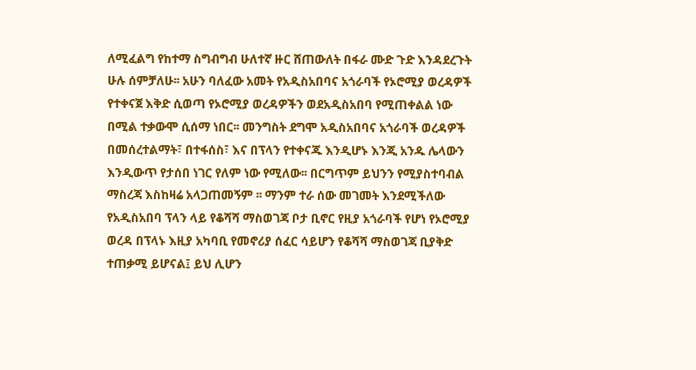ለሚፈልግ የከተማ ስግብግብ ሁለተኛ ዙር ሸጠውለት በፋራ ሙድ ጉድ እንዳደረጉት ሁሉ ሰምቻለሁ፡፡ አሁን ባለፈው አመት የአዲስአበባና አጎራባች የኦሮሚያ ወረዳዎች የተቀናጀ እቅድ ሲወጣ የኦሮሚያ ወረዳዎችን ወደአዲስአበባ የሚጠቀልል ነው በሚል ተቃውሞ ሲሰማ ነበር፡፡ መንግስት ደግሞ አዲስአበባና አጎራባች ወረዳዎች በመሰረተልማት፣ በተፋሰስ፣ እና በፕላን የተቀናጁ እንዲሆኑ እንጂ አንዱ ሌላውን እንዲውጥ የታሰበ ነገር የለም ነው የሚለው፡፡ በርግጥም ይህንን የሚያስተባብል ማስረጃ እስከዛሬ አላጋጠመኝም ፡፡ ማንም ተራ ሰው መገመት እንደሚችለው የአዲስአበባ ፕላን ላይ የቆሻሻ ማስወገጃ ቦታ ቢኖር የዚያ አጎራባች የሆነ የኦሮሚያ ወረዳ በፕላኑ እዚያ አካባቢ የመኖሪያ ሰፈር ሳይሆን የቆሻሻ ማስወገጃ ቢያቅድ ተጠቃሚ ይሆናል፤ ይህ ሊሆን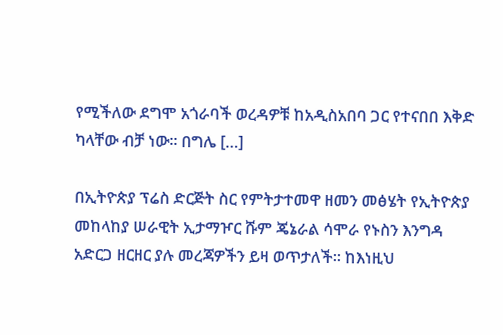የሚችለው ደግሞ አጎራባች ወረዳዎቹ ከአዲስአበባ ጋር የተናበበ እቅድ ካላቸው ብቻ ነው፡፡ በግሌ […]

በኢትዮጵያ ፕሬስ ድርጅት ስር የምትታተመዋ ዘመን መፅሄት የኢትዮጵያ መከላከያ ሠራዊት ኢታማዦር ሹም ጄኔራል ሳሞራ የኑስን እንግዳ አድርጋ ዘርዘር ያሉ መረጃዎችን ይዛ ወጥታለች። ከእነዚህ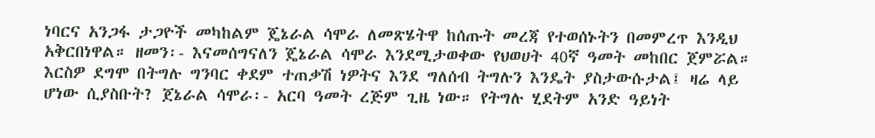ነባርና አንጋፋ ታጋዮች መካከልም ጄኔራል ሳሞራ ለመጽሄትዋ ከሰጡት መረጃ የተወሰኑትን በመምረጥ እንዲህ አቅርበነዋል። ዘመን፡- እናመሰግናለን ጄኔራል ሳሞራ እንደሚታወቀው የህወሀት 40ኛ ዓመት መከበር ጀምሯል። እርስዎ ደግሞ በትግሉ ግንባር ቀደም ተጠቃሽ ነዎትና እንደ ግለሰብ ትግሉን እንዴት ያስታውሱታል፤ ዛሬ ላይ ሆነው ሲያስቡት? ጀኔራል ሳሞራ፡- አርባ ዓመት ረጅም ጊዜ ነው። የትግሉ ሂደትም አንድ ዓይነት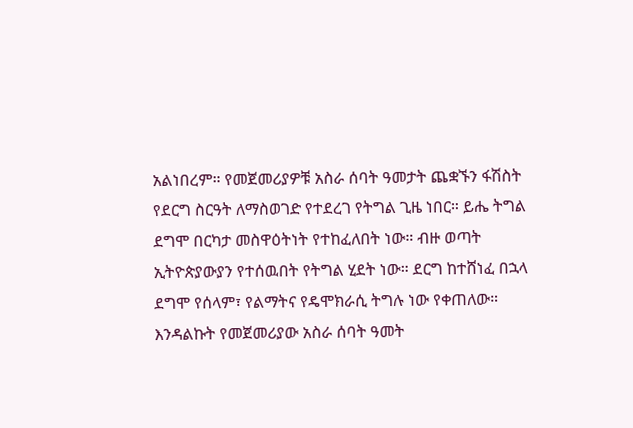አልነበረም። የመጀመሪያዎቹ አስራ ሰባት ዓመታት ጨቋኙን ፋሽስት የደርግ ስርዓት ለማስወገድ የተደረገ የትግል ጊዜ ነበር። ይሔ ትግል ደግሞ በርካታ መስዋዕትነት የተከፈለበት ነው። ብዙ ወጣት ኢትዮጵያውያን የተሰዉበት የትግል ሂደት ነው። ደርግ ከተሸነፈ በኋላ ደግሞ የሰላም፣ የልማትና የዴሞክራሲ ትግሉ ነው የቀጠለው። እንዳልኩት የመጀመሪያው አስራ ሰባት ዓመት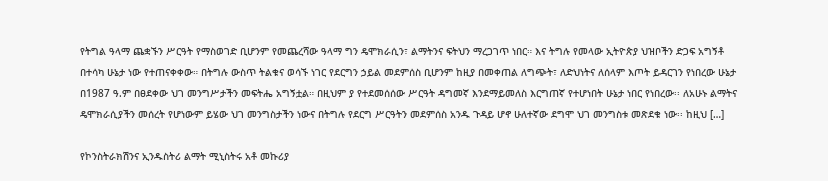የትግል ዓላማ ጨቋኙን ሥርዓት የማስወገድ ቢሆንም የመጨረሻው ዓላማ ግን ዴሞክራሲን፣ ልማትንና ፍትህን ማረጋገጥ ነበር። እና ትግሉ የመላው ኢትዮጵያ ህዝቦችን ድጋፍ አግኝቶ በተሳካ ሁኔታ ነው የተጠናቀቀው። በትግሉ ውስጥ ትልቁና ወሳኙ ነገር የደርግን ኃይል መደምሰስ ቢሆንም ከዚያ በመቀጠል ለግጭት፣ ለድህነትና ለሰላም እጦት ይዳርገን የነበረው ሁኔታ በ1987 ዓ.ም በፀደቀው ህገ መንግሥታችን መፍትሔ አግኝቷል። በዚህም ያ የተደመሰሰው ሥርዓት ዳግመኛ እንደማይመለስ እርግጠኛ የተሆነበት ሁኔታ ነበር የነበረው፡፡ ለአሁኑ ልማትና ዴሞክራሲያችን መሰረት የሆነውም ይሄው ህገ መንግስታችን ነውና በትግሉ የደርግ ሥርዓትን መደምሰስ አንዱ ጉዳይ ሆኖ ሁለተኛው ደግሞ ህገ መንግስቱ መጽደቁ ነው፡፡ ከዚህ […]

የኮንስትራክሽንና ኢንዱስትሪ ልማት ሚኒስትሩ አቶ መኩሪያ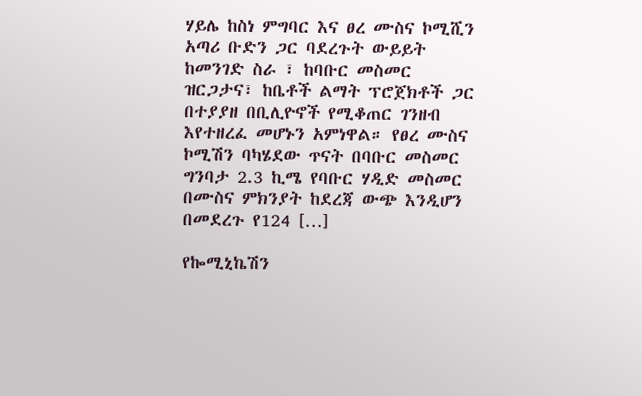ሃይሌ ከስነ ምግባር እና ፀረ ሙስና ኮሚሺን አጣሪ ቡድን ጋር ባደረጉት ውይይት ከመንገድ ስራ ፣ ከባቡር መስመር ዝርጋታና፣ ከቤቶች ልማት ፕሮጀክቶች ጋር በተያያዘ በቢሊዮኖች የሚቆጠር ገንዘብ እየተዘረፈ መሆኑን አምነዋል። የፀረ ሙስና ኮሚሽን ባካሄደው ጥናት በባቡር መስመር ግንባታ 2.3 ኪሜ የባቡር ሃዲድ መስመር በሙስና ምክንያት ከደረጃ ውጭ እንዲሆን በመደረጉ የ124 […]

የኰሚኒኬሽን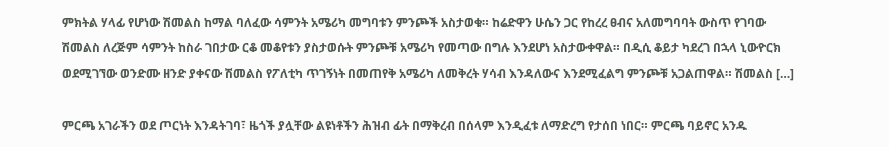ምክትል ሃላፊ የሆነው ሽመልስ ከማል ባለፈው ሳምንት አሜሪካ መግባቱን ምንጮች አስታወቁ። ከሬድዋን ሁሴን ጋር የከረረ ፀብና አለመግባባት ውስጥ የገባው ሽመልስ ለረጅም ሳምንት ከስራ ገበታው ርቆ መቆየቱን ያስታወሱት ምንጮቹ አሜሪካ የመጣው በግሉ እንደሆነ አስታውቀዋል። በዲሲ ቆይታ ካደረገ በኋላ ኒውዮርክ ወደሚገኘው ወንድሙ ዘንድ ያቀናው ሽመልስ የፖለቲካ ጥገኝነት በመጠየቅ አሜሪካ ለመቅረት ሃሳብ እንዳለውና እንደሚፈልግ ምንጮቹ አጋልጠዋል። ሽመልስ […]

ምርጫ አገራችን ወደ ጦርነት እንዳትገባ፣ ዜጎች ያሏቸው ልዩነቶችን ሕዝብ ፊት በማቅረብ በሰላም እንዲፈቱ ለማድረግ የታሰበ ነበር። ምርጫ ባይኖር አንዱ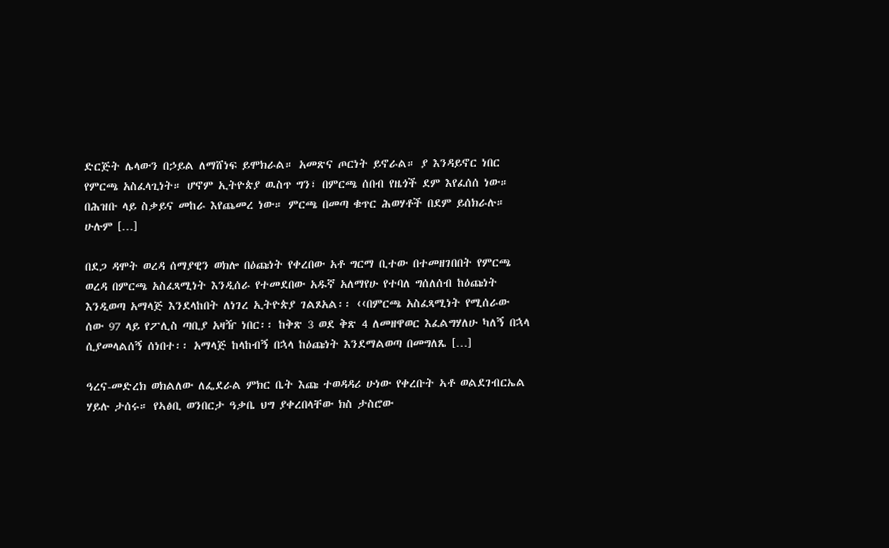ድርጅት ሌላውን በኃይል ለማሸነፍ ይሞክራል። አመጽና ጦርነት ይኖራል። ያ እንዳይኖር ነበር የምርጫ አስፈላጊነት። ሆኖም ኢትዮጵያ ዉስጥ ግን፣ በምርጫ ሰበብ የዜጎች ደም እየፈሰሰ ነው። በሕዝቡ ላይ ስቃይና መከራ እየጨመረ ነው። ምርጫ በመጣ ቁጥር ሕወሃቶች በደም ይሰክራሉ። ሁሉም […]

በደጋ ዳሞት ወረዳ ሰማያዊን ወክሎ በዕጩነት የቀረበው አቶ ግርማ ቢተው በተመዘገበበት የምርጫ ወረዳ በምርጫ አስፈጻሚነት እንዲሰራ የተመደበው አዱኛ አለማየሁ የተባለ ግሰለሰብ ከዕጩነት እንዲወጣ አማላጅ እንደላከበት ለነገረ ኢትዮጵያ ገልጾአል፡፡ ‹‹በምርጫ አስፈጻሚነት የሚሰራው ሰው 97 ላይ የፖሊስ ጣቢያ አዛዥ ነበር፡፡ ከቅጽ 3 ወደ ቅጽ 4 ለመዘዋወር እፈልግሃለሁ ካለኝ በኋላ ሲያመላልሰኝ ሰነበተ፡፡ አማላጅ ከላከብኝ በኋላ ከዕጩነት እንደማልወጣ በመግለጼ […]

ዓረና-መድረክ ወክልለው ለፌደራል ምክር ቤት እጩ ተወዳዳሪ ሁነው የቀረቡት ኣቶ ወልደገብርኤል ሃይሉ ታሰሩ። የኣፅቢ ወንበርታ ዓቃቤ ህግ ያቀረበላቸው ክስ ታስሮው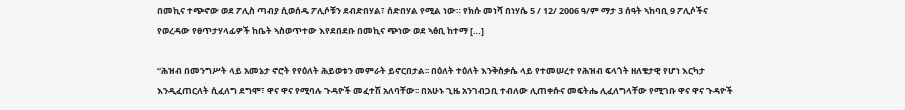በመኪና ተጭኖው ወደ ፖሊስ ጣብያ ሲወሰዱ ፖሊሶቹን ደብድበሃል፣ ሰድበሃል የሚል ነው። የክሱ መነሻ በነሃሴ 5 / 12/ 2006 ዓ/ም ማታ 3 ሰዓት ኣከባቢ 9 ፖሊሶችና የወረዳው የፀጥታሃላፊዎች ከቤት ኣስወጥተው እየደበደቡ በመኪና ጭነው ወደ ኣፅቢ ከተማ […]

“ሕዝብ በመንግሥት ላይ አመኔታ ኖሮት የየዕለት ሕይወቱን መምራት ይኖርበታል፡፡ በዕለት ተዕለት እንቅስቃሴ ላይ የተመሠረተ የሕዝብ ፍላጎት ዘለቄታዊ የሆነ እርካታ እንዲፈጠርለት ሲፈለግ ደግሞ፣ ዋና ዋና የሚባሉ ጉዳዮች መፈተሽ አለባቸው፡፡ በአሁኑ ጊዜ አንገብጋቢ ተብለው ሊጠቀሱና መፍትሔ ሊፈለግላቸው የሚገቡ ዋና ዋና ጉዳዮች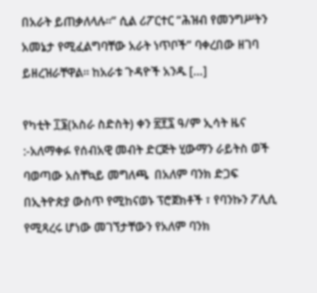በአራት ይጠቃለላሉ፡፡” ሲል ሪፖርተር “ሕዝብ የመንግሥትን አመኔታ የሚፈልግባቸው አራት ነጥቦች” ባቀረበው ዘገባ ይዘረዝራቸዋል። ከአራቱ ጉዳዮች አንዱ […]

የካቲት ፲፮(አስራ ስድስት) ቀን ፳፻፯ ዓ/ም ኢሳት ዜና :-አለማቀፉ የሰብአዊ መብት ድርጅት ሂውማን ራይትስ ወች ባወጣው አስቸኳይ መግለጫ  በአለም ባንክ ድጋፍ በኢትዮጵያ ውስጥ የሚከናወኑ ፕሮጀክቶች ፣ የባንኩን ፖሊሲ የሚጻረሩ ሆነው መገኘታቸውን የአለም ባንክ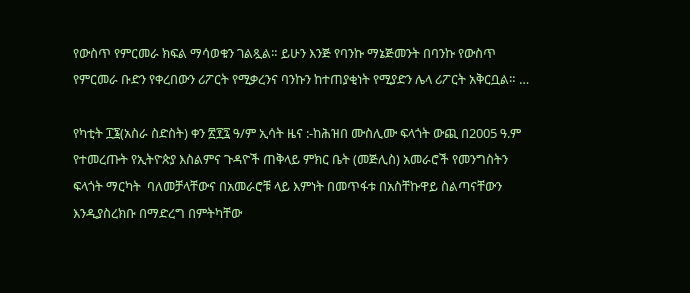የውስጥ የምርመራ ክፍል ማሳወቁን ገልጿል። ይሁን እንጅ የባንኩ ማኔጅመንት በባንኩ የውስጥ የምርመራ ቡድን የቀረበውን ሪፖርት የሚቃረንና ባንኩን ከተጠያቂነት የሚያድን ሌላ ሪፖርት አቅርቧል። …

የካቲት ፲፮(አስራ ስድስት) ቀን ፳፻፯ ዓ/ም ኢሳት ዜና :-ከሕዝበ ሙስሊሙ ፍላጎት ውጪ በ2005 ዓ.ም የተመረጡት የኢትዮጵያ እስልምና ጉዳዮች ጠቅላይ ምክር ቤት (መጅሊስ) አመራሮች የመንግስትን ፍላጎት ማርካት  ባለመቻላቸውና በአመራሮቹ ላይ እምነት በመጥፋቱ በአስቸኩዋይ ስልጣናቸውን እንዲያስረክቡ በማድረግ በምትካቸው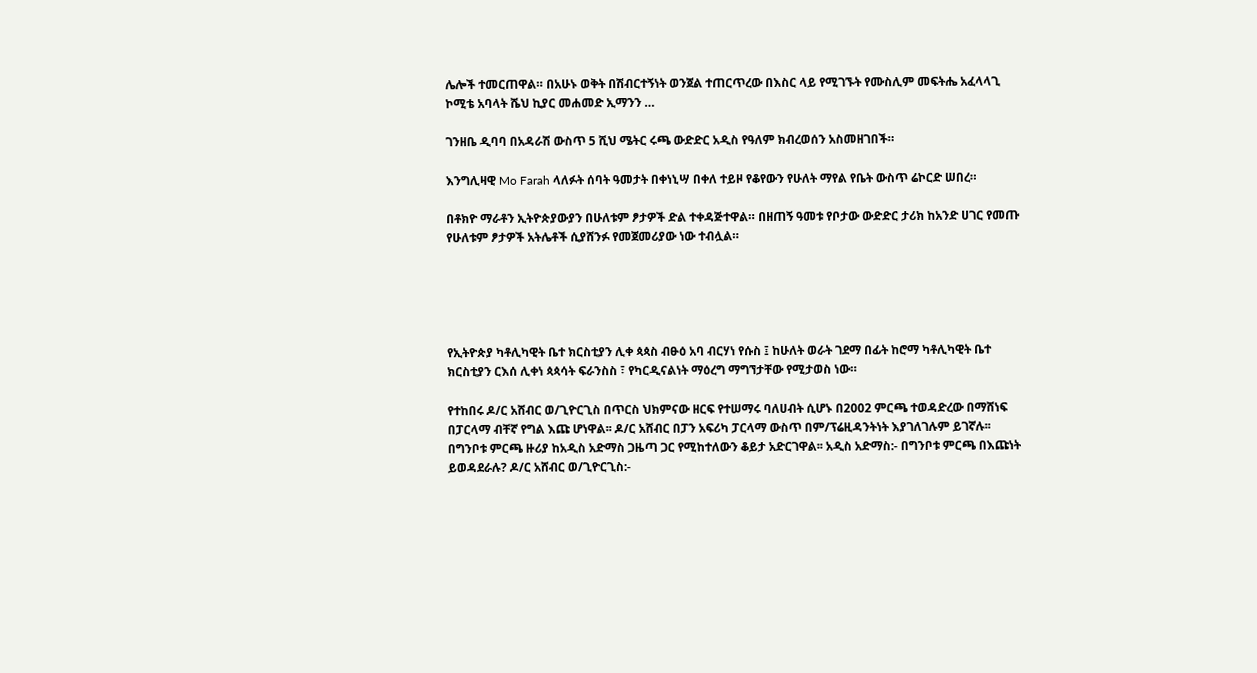ሌሎች ተመርጠዋል። በአሁኑ ወቅት በሽብርተኝነት ወንጀል ተጠርጥረው በእስር ላይ የሚገኙት የሙስሊም መፍትሔ አፈላላጊ ኮሚቴ አባላት ሼህ ኪያር መሐመድ ኢማንን …

ገንዘቤ ዲባባ በአዳራሽ ውስጥ 5 ሺህ ሜትር ሩጫ ውድድር አዲስ የዓለም ክብረወሰን አስመዘገበች።

እንግሊዛዊ Mo Farah ላለፉት ሰባት ዓመታት በቀነኒሣ በቀለ ተይዞ የቆየውን የሁለት ማየል የቤት ውስጥ ሬኮርድ ሠበረ።

በቶክዮ ማራቶን ኢትዮጵያውያን በሁለቱም ፆታዎች ድል ተቀዳጅተዋል። በዘጠኝ ዓመቱ የቦታው ውድድር ታሪክ ከአንድ ሀገር የመጡ የሁለቱም ፆታዎች አትሌቶች ሲያሸንፉ የመጀመሪያው ነው ተብሏል።





የኢትዮጵያ ካቶሊካዊት ቤተ ክርስቲያን ሊቀ ጳጳስ ብፁዕ አባ ብርሃነ የሱስ ፤ ከሁለት ወራት ገደማ በፊት ከሮማ ካቶሊካዊት ቤተ ክርስቲያን ርእሰ ሊቀነ ጳጳሳት ፍራንስስ ፣ የካርዲናልነት ማዕረግ ማግኘታቸው የሚታወስ ነው።

የተከበሩ ዶ/ር አሸብር ወ/ጊዮርጊስ በጥርስ ህክምናው ዘርፍ የተሠማሩ ባለሀብት ሲሆኑ በ2002 ምርጫ ተወዳድረው በማሸነፍ በፓርላማ ብቸኛ የግል እጩ ሆነዋል፡፡ ዶ/ር አሸብር በፓን አፍሪካ ፓርላማ ውስጥ በም/ፕሬዚዳንትነት እያገለገሉም ይገኛሉ፡፡ በግንቦቱ ምርጫ ዙሪያ ከአዲስ አድማስ ጋዜጣ ጋር የሚከተለውን ቆይታ አድርገዋል፡፡ አዲስ አድማስ:- በግንቦቱ ምርጫ በእጩነት ይወዳደራሉ? ዶ/ር አሸብር ወ/ጊዮርጊስ:-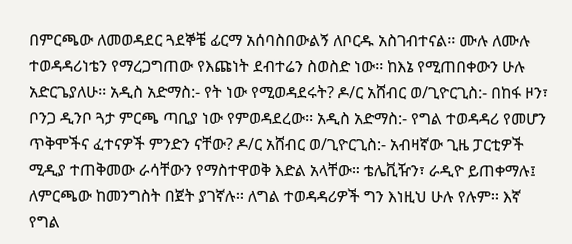በምርጫው ለመወዳደር ጓደኞቼ ፊርማ አሰባስበውልኝ ለቦርዱ አስገብተናል፡፡ ሙሉ ለሙሉ ተወዳዳሪነቴን የማረጋግጠው የእጩነት ደብተሬን ስወስድ ነው፡፡ ከእኔ የሚጠበቀውን ሁሉ አድርጌያለሁ፡፡ አዲስ አድማስ:- የት ነው የሚወዳደሩት? ዶ/ር አሸብር ወ/ጊዮርጊስ:- በከፋ ዞን፣ ቦንጋ ዲንቦ ጓታ ምርጫ ጣቢያ ነው የምወዳደረው፡፡ አዲስ አድማስ:- የግል ተወዳዳሪ የመሆን ጥቅሞችና ፈተናዎች ምንድን ናቸው? ዶ/ር አሸብር ወ/ጊዮርጊስ:- አብዛኛው ጊዜ ፓርቲዎች ሚዲያ ተጠቅመው ራሳቸውን የማስተዋወቅ እድል አላቸው። ቴሌቪዥን፣ ራዲዮ ይጠቀማሉ፤ ለምርጫው ከመንግስት በጀት ያገኛሉ፡፡ ለግል ተወዳዳሪዎች ግን እነዚህ ሁሉ የሉም፡፡ እኛ የግል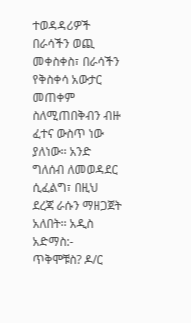ተወዳዳሪዎች በራሳችን ወጪ መቀስቀስ፣ በራሳችን የቅስቀሳ አውታር መጠቀም ስለሚጠበቅብን ብዙ ፈተና ውስጥ ነው ያለነው፡፡ አንድ ግለሰብ ለመወዳደር ሲፈልግ፣ በዚህ ደረጃ ራሱን ማዘጋጀት አለበት፡፡ አዲስ አድማስ:- ጥቅሞቹስ? ዶ/ር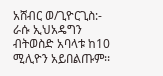አሸብር ወ/ጊዮርጊስ:- ራሱ ኢህአዴግን ብትወስድ አባላቱ ከ10 ሚሊዮን አይበልጡም፡፡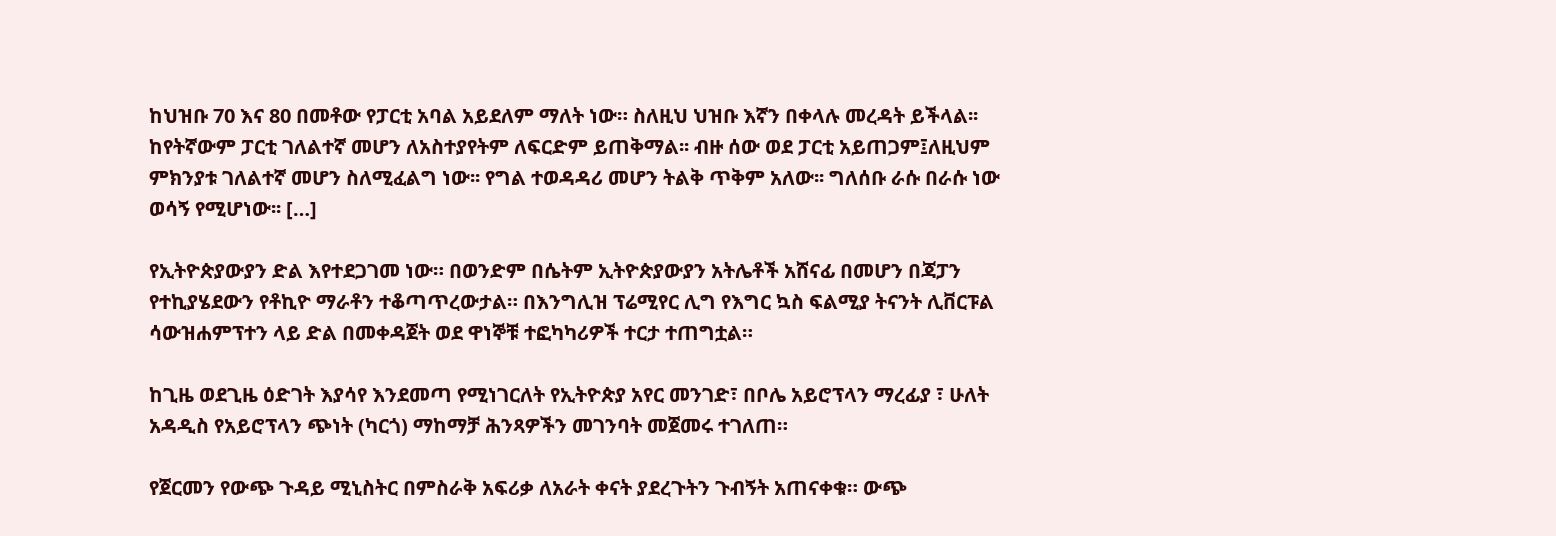ከህዝቡ 70 እና 80 በመቶው የፓርቲ አባል አይደለም ማለት ነው። ስለዚህ ህዝቡ እኛን በቀላሉ መረዳት ይችላል፡፡ ከየትኛውም ፓርቲ ገለልተኛ መሆን ለአስተያየትም ለፍርድም ይጠቅማል፡፡ ብዙ ሰው ወደ ፓርቲ አይጠጋም፤ለዚህም ምክንያቱ ገለልተኛ መሆን ስለሚፈልግ ነው፡፡ የግል ተወዳዳሪ መሆን ትልቅ ጥቅም አለው፡፡ ግለሰቡ ራሱ በራሱ ነው ወሳኝ የሚሆነው፡፡ […]

የኢትዮጵያውያን ድል እየተደጋገመ ነው። በወንድም በሴትም ኢትዮጵያውያን አትሌቶች አሸናፊ በመሆን በጃፓን የተኪያሄደውን የቶኪዮ ማራቶን ተቆጣጥረውታል። በእንግሊዝ ፕሬሚየር ሊግ የእግር ኳስ ፍልሚያ ትናንት ሊቨርፑል ሳውዝሐምፕተን ላይ ድል በመቀዳጀት ወደ ዋነኞቹ ተፎካካሪዎች ተርታ ተጠግቷል።

ከጊዜ ወደጊዜ ዕድገት እያሳየ እንደመጣ የሚነገርለት የኢትዮጵያ አየር መንገድ፣ በቦሌ አይሮፕላን ማረፊያ ፣ ሁለት አዳዲስ የአይሮፕላን ጭነት (ካርጎ) ማከማቻ ሕንጻዎችን መገንባት መጀመሩ ተገለጠ።

የጀርመን የውጭ ጉዳይ ሚኒስትር በምስራቅ አፍሪቃ ለአራት ቀናት ያደረጉትን ጉብኝት አጠናቀቁ። ውጭ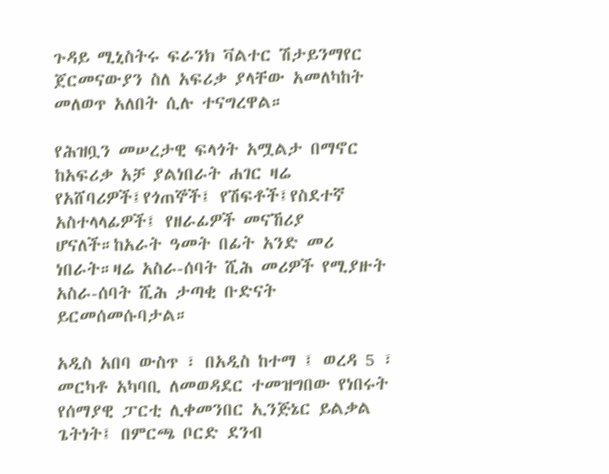ጉዳይ ሚኒስትሩ ፍራንክ ቫልተር ሽታይንማየር ጀርመናውያን ስለ አፍሪቃ ያላቸው አመለካከት መለወጥ አለበት ሲሉ ተናግረዋል።

የሕዝቧን መሠረታዊ ፍላጎት አሟልታ በማኖር ከአፍሪቃ አቻ ያልነበራት ሐገር ዛሬ የአሸባሪዎች፤የጎጠኞች፤ የሽፍቶች፤የስደተኛ አስተላላፊዎች፤ የዘራፊዎች መናኸሪያ ሆናለች።ከአራት ዓመት በፊት አንድ መሪ ነበራት።ዛሬ አስራ-ሰባት ሺሕ መሪዎች የሚያዙት አስራ-ሰባት ሺሕ ታጣቂ ቡድናት ይርመሰመሱባታል።

አዲስ አበባ ውስጥ ፣ በአዲስ ከተማ ፤ ወረዳ 5 ፣ መርካቶ አካባቢ ለመወዳደር ተመዝግበው የነበሩት የሰማያዊ ፓርቲ ሊቀመንበር ኢንጅኔር ይልቃል ጌትነት፤ በምርጫ ቦርድ ደንብ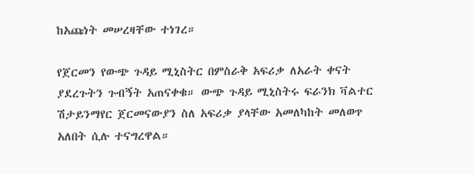ከአጩነት መሠረዛቸው ተነገረ።

የጀርመን የውጭ ጉዳይ ሚኒስትር በምስራቅ አፍሪቃ ለአራት ቀናት ያደረጉትን ጉብኝት አጠናቀቁ። ውጭ ጉዳይ ሚኒስትሩ ፍራንክ ቫልተር ሽታይንማየር ጀርመናውያን ስለ አፍሪቃ ያላቸው አመለካከት መለወጥ አለበት ሲሉ ተናግረዋል።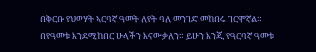በቅርቡ የህወሃት ኣርባኛ ዓመት ለየት ባለ መንገድ መከበሩ ገርሞኛል። በየዓመቱ እንደሚከበር ሁላችን እናውቃለን። ይሁን እንጂ የዓርባኛ ዓመቱ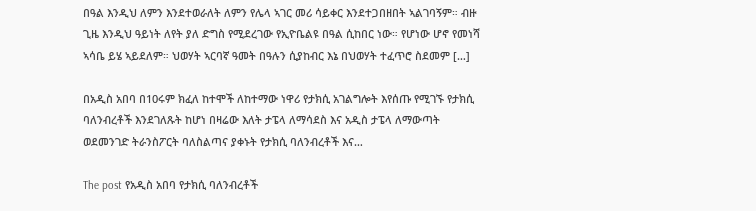በዓል እንዲህ ለምን እንደተወራለት ለምን የሌላ ኣገር መሪ ሳይቀር እንደተጋበዘበት ኣልገባኝም። ብዙ ጊዜ እንዲህ ዓይነት ለየት ያለ ድግስ የሚደረገው የኢዮቤልዩ በዓል ሲከበር ነው። የሆነው ሆኖ የመነሻ ኣሳቤ ይሄ ኣይደለም። ህወሃት ኣርባኛ ዓመት በዓሉን ሲያከብር እኔ በህወሃት ተፈጥሮ ስደመም […]

በአዲስ አበባ በ10ሩም ክፈለ ከተሞች ለከተማው ነዋሪ የታክሲ አገልግሎት እየሰጡ የሚገኙ የታክሲ ባለንብረቶች እንደገለጹት ከሆነ በዛሬው እለት ታፔላ ለማሳደስ እና አዲስ ታፔላ ለማውጣት ወደመንገድ ትራንስፖርት ባለስልጣና ያቀኑት የታክሲ ባለንብረቶች እና…

The post የአዲስ አበባ የታክሲ ባለንብረቶች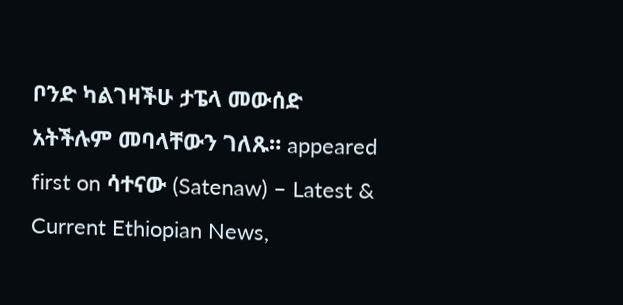ቦንድ ካልገዛችሁ ታፔላ መውሰድ አትችሉም መባላቸውን ገለጹ። appeared first on ሳተናው (Satenaw) – Latest & Current Ethiopian News,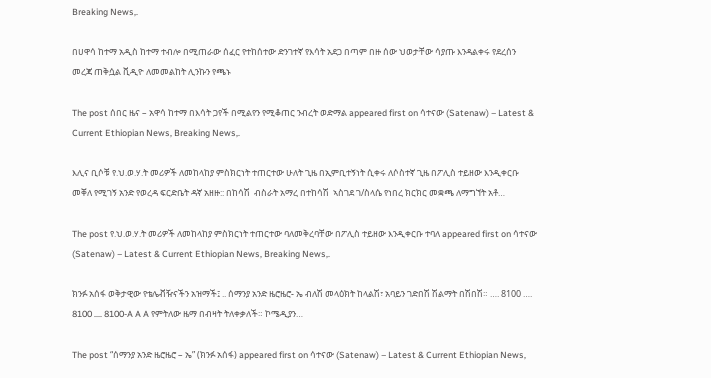Breaking News,.

በሀዋሳ ከተማ አዲስ ከተማ ተብሎ በሚጠራው ሰፈር የተከሰተው ድንገተኛ የእሳት አደጋ በጣም በዙ ሰው ህወታቸው ሳያጡ እንዳልቀሩ የደረሰን መረጃ ጠቅሷል ቪዲዮ ለመመልከት ሊንኩን የጫኑ

The post ሰበር ዜና – አዋሳ ከተማ በእሳት ጋየች በሚልየን የሚቆጠር ንብረት ወድማል appeared first on ሳተናው (Satenaw) – Latest & Current Ethiopian News, Breaking News,.

እሊና ቢሶቹ የ.ህ.ወ.ሃ.ት መሪዎች ለመከላከያ ምስክርነት ተጠርተው ሁለት ጊዜ በኢምቢተኝነት ሲቀሩ ለሶስተኛ ጊዜ በፖሊስ ተይዘው እንዲቀርቡ መቐለ የሚገኝ አንድ የወረዳ ፍርድቤት ዳኛ አዘዙ:: በከሳሽ  ብስራት አማረ በተከሳሽ  ኣስገደ ገ/ስላሴ የነበረ ክርክር መቋጫ ለማግኘት አቶ…

The post የ.ህ.ወ.ሃ.ት መሪዎች ለመከላከያ ምስክርነት ተጠርተው ባለመቅረባቸው በፖሊስ ተይዘው እንዲቀርቡ ተባለ appeared first on ሳተናው (Satenaw) – Latest & Current Ethiopian News, Breaking News,.

ክንፉ አሰፋ ወቅታዊው የቴሌቭዥናችን አዝማች፤ .. ሰማንያ አንድ ዜሮዜሮ- ኤ ብለሽ መላዕክት ከላልሽ፣ አባይን ገድበሽ ሽልማት በሽበሽ። …. 8100 …. 8100 …. 8100-A A A የምትለው ዜማ በብዛት ትለቀቃለች። ኮሜዲያን…

The post “ሰማንያ አንድ ዜሮዜሮ – ኤ” (ክንፉ አሰፋ) appeared first on ሳተናው (Satenaw) – Latest & Current Ethiopian News,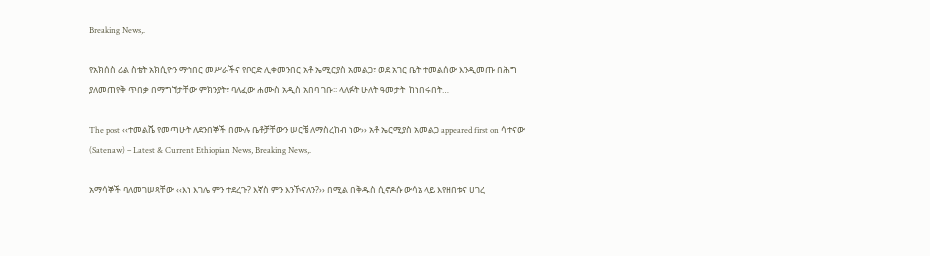Breaking News,.

የአክሰስ ሪል ስቴት አክሲዮን ማኅበር መሥራችና የቦርድ ሊቀመንበር አቶ ኤሚርያስ አመልጋ፣ ወደ አገር ቤት ተመልሰው እንዲመጡ በሕግ ያለመጠየቅ ጥበቃ በማግኘታቸው ምክንያት፣ ባለፈው ሐሙስ አዲስ አበባ ገቡ፡፡ ላለፉት ሁለት ዓመታት  ከነበሩበት…

The post ‹‹ተመልሼ የመጣሁት ለደንበኞች በሙሉ ቤቶቻቸውን ሠርቼ ለማስረከብ ነው›› አቶ ኤርሚያስ አመልጋ appeared first on ሳተናው (Satenaw) – Latest & Current Ethiopian News, Breaking News,.

አማሳኞች ባለመገሠጻቸው ‹‹እነ እገሌ ምን ተደረጉ? እኛስ ምን እንኾናለን?›› በሚል በቅዱስ ሲኖዶሱ ውሳኔ ላይ እየዘበቱና ሀገረ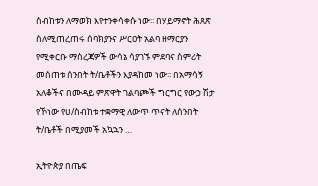ስብከቱን ለማወክ እየተንቀሳቀሱ ነው፡፡ በሃይማኖት ሕጸጽ ስለሚጠረጠሩ ሰባክያንና ሥርዐት አልባ ዘማርያን የሚቀርቡ ማስረጃዎች ውሳኔ ሳያገኙ ምደባና ስምሪት መሰጠቱ ሰንበት ት/ቤቶችን እያዳከመ ነው፡፡ በአማሳኝ አለቆችና በሙዳይ ምጽዋት ገልባጮች ግርግር የውኃ ሽታ የኾነው የሀ/ስብከቱ ተቋማዊ ለውጥ ጥናት ለሰንበት ት/ቤቶች በሚያመች አኳኋን …

ኢትዮጵያ በጤፍ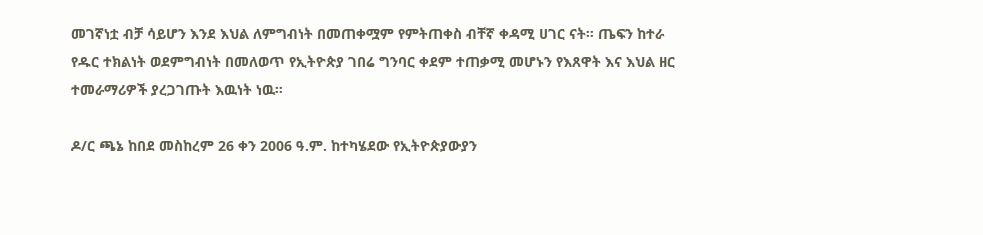መገኛነቷ ብቻ ሳይሆን እንደ እህል ለምግብነት በመጠቀሟም የምትጠቀስ ብቸኛ ቀዳሚ ሀገር ናት። ጤፍን ከተራ የዱር ተክልነት ወደምግብነት በመለወጥ የኢትዮጵያ ገበሬ ግንባር ቀደም ተጠቃሚ መሆኑን የእጸዋት እና እህል ዘር ተመራማሪዎች ያረጋገጡት እዉነት ነዉ።

ዶ/ር ጫኔ ከበደ መስከረም 26 ቀን 2006 ዓ.ም. ከተካሄደው የኢትዮጵያውያን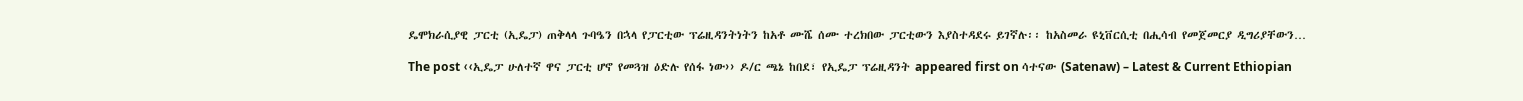ዴሞክራሲያዊ ፓርቲ (ኢዴፓ) ጠቅላላ ጉባዔን በኋላ የፓርቲው ፕሬዚዳንትነትን ከአቶ ሙሼ ሰሙ ተረክበው ፓርቲውን እያስተዳደሩ ይገኛሉ፡፡ ከአስመራ ዩኒቨርሲቲ በሒሳብ የመጀመርያ ዲግሪያቸውን…

The post ‹‹ኢዴፓ ሁለተኛ ዋና ፓርቲ ሆኖ የመጓዝ ዕድሉ የሰፋ ነው›› ዶ/ር ጫኔ ከበደ፣ የኢዴፓ ፕሬዚዳንት appeared first on ሳተናው (Satenaw) – Latest & Current Ethiopian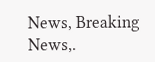News, Breaking News,.